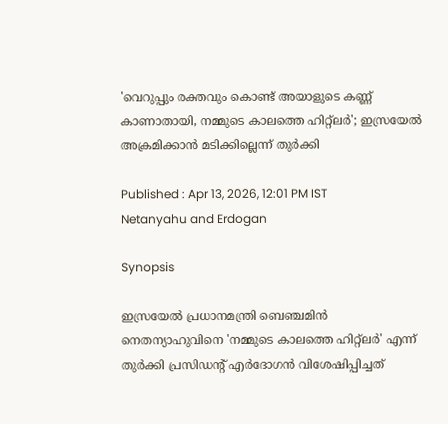'വെറുപ്പും രക്തവും കൊണ്ട് അയാളുടെ കണ്ണ് കാണാതായി, നമ്മുടെ കാലത്തെ ഹിറ്റ്ലർ'; ഇസ്രയേൽ അക്രമിക്കാൻ മടിക്കില്ലെന്ന് തുർക്കി

Published : Apr 13, 2026, 12:01 PM IST
Netanyahu and Erdogan

Synopsis

ഇസ്രയേൽ പ്രധാനമന്ത്രി ബെഞ്ചമിൻ നെതന്യാഹുവിനെ 'നമ്മുടെ കാലത്തെ ഹിറ്റ്‌ലർ' എന്ന് തുർക്കി പ്രസിഡന്‍റ് എർദോഗൻ വിശേഷിപ്പിച്ചത്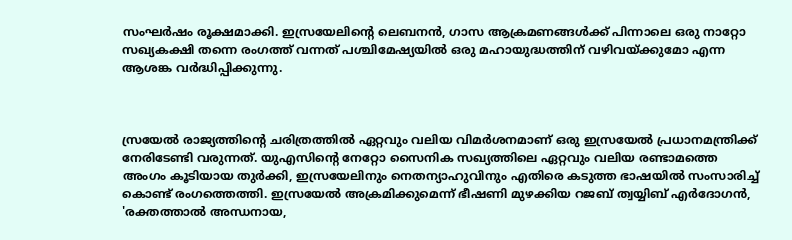സംഘർഷം രൂക്ഷമാക്കി. ഇസ്രയേലിന്‍റെ ലെബനൻ, ഗാസ ആക്രമണങ്ങൾക്ക് പിന്നാലെ ഒരു നാറ്റോ സഖ്യകക്ഷി തന്നെ രംഗത്ത് വന്നത് പശ്ചിമേഷ്യയിൽ ഒരു മഹായുദ്ധത്തിന് വഴിവയ്ക്കുമോ എന്ന ആശങ്ക വർദ്ധിപ്പിക്കുന്നു.



സ്രയേൽ രാജ്യത്തിന്‍റെ ചരിത്രത്തിൽ ഏറ്റവും വലിയ വിമ‍ർശനമാണ് ഒരു ഇസ്രയേൽ പ്രധാനമന്ത്രിക്ക് നേരിടേണ്ടി വരുന്നത്. യുഎസിന്‍റെ നേറ്റോ സൈനിക സഖ്യത്തിലെ ഏറ്റവും വലിയ രണ്ടാമത്തെ അംഗം കൂടിയായ തുർക്കി, ഇസ്രയേലിനും നെതന്യാഹുവിനും എതിരെ കടുത്ത ഭാഷയിൽ സംസാരിച്ച് കൊണ്ട് രംഗത്തെത്തി. ഇസ്രയേൽ അക്രമിക്കുമെന്ന് ഭീഷണി മുഴക്കിയ റജബ് ത്വയ്യിബ് എർദോഗൻ, 'രക്തത്താൽ അന്ധനായ,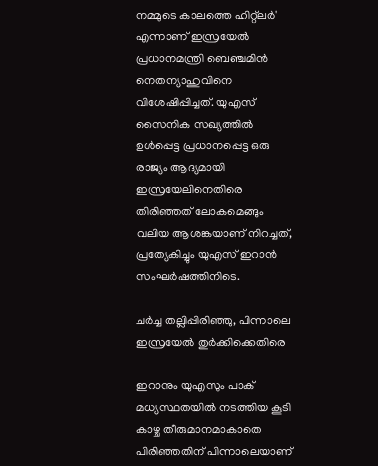നമ്മുടെ കാലത്തെ ഹിറ്റ്‌ലർ' എന്നാണ് ഇസ്രയേൽ പ്രധാനമന്ത്രി ബെഞ്ചമിൻ നെതന്യാഹുവിനെ വിശേഷിപ്പിച്ചത്. യുഎസ് സൈനിക സഖ്യത്തിൽ ഉൾപ്പെട്ട പ്രധാനപ്പെട്ട ഒരു രാജ്യം ആദ്യമായി ഇസ്രയേലിനെതിരെ തിരിഞ്ഞത് ലോകമെങ്ങും വലിയ ആശങ്കയാണ് നിറച്ചത്, പ്രത്യേകിച്ചും യുഎസ് ഇറാൻ സംഘർഷത്തിനിടെ.

ചർച്ച തല്ലിപ്പിരിഞ്ഞു, പിന്നാലെ ഇസ്രയേൽ തുർക്കിക്കെതിരെ

ഇറാനും യുഎസും പാക് മധ്യസ്ഥതയിൽ നടത്തിയ കൂടി കാഴ്ച തീരുമാനമാകാതെ പിരിഞ്ഞതിന് പിന്നാലെയാണ്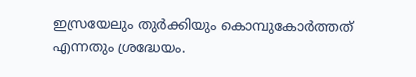ഇസ്രയേലും തുർക്കിയും കൊമ്പുകോർത്തത് എന്നതും ശ്രദ്ധേയം.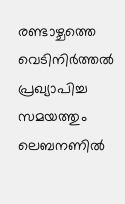രണ്ടാഴ്ചത്തെ വെടിനിർത്തൽ പ്രഖ്യാപിച്ച സമയത്തും ലെബനണിൽ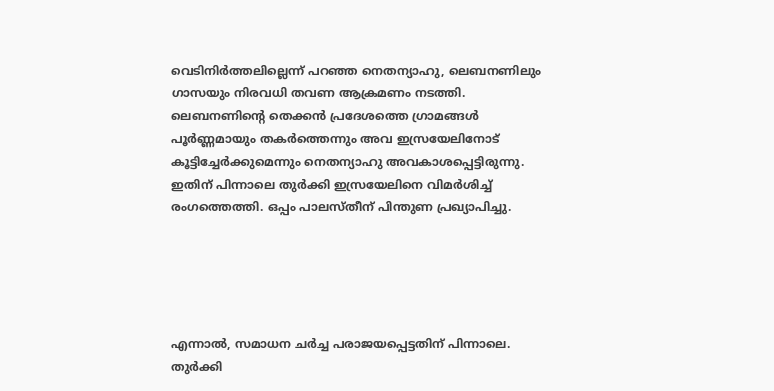വെടിനിർത്തലില്ലെന്ന് പറഞ്ഞ നെതന്യാഹു, ലെബനണിലും ഗാസയും നിരവധി തവണ ആക്രമണം നടത്തി. ലെബനണിന്‍റെ തെക്കൻ പ്രദേശത്തെ ഗ്രാമങ്ങൾ പൂർണ്ണമായും തകർത്തെന്നും അവ ഇസ്രയേലിനോട് കൂട്ടിച്ചേർക്കുമെന്നും നെതന്യാഹു അവകാശപ്പെട്ടിരുന്നു. ഇതിന് പിന്നാലെ തുർക്കി ഇസ്രയേലിനെ വിമർശിച്ച് രംഗത്തെത്തി. ഒപ്പം പാലസ്തീന് പിന്തുണ പ്രഖ്യാപിച്ചു.





എന്നാൽ, സമാധന ചർച്ച പരാജയപ്പെട്ടതിന് പിന്നാലെ. തുർക്കി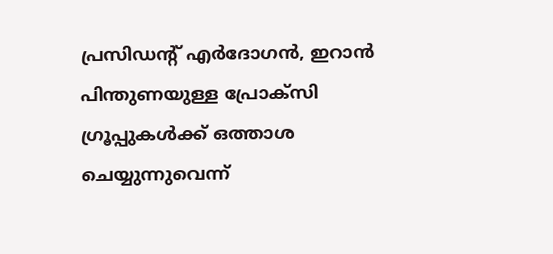പ്രസിഡന്‍റ് എർദോഗൻ, ഇറാൻ പിന്തുണയുള്ള പ്രോക്സി ഗ്രൂപ്പുകൾക്ക് ഒത്താശ ചെയ്യുന്നുവെന്ന്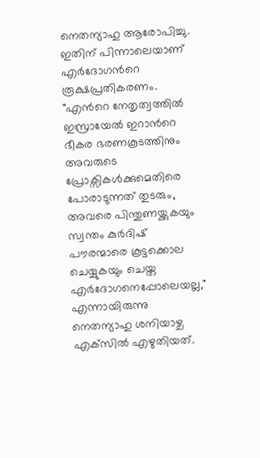നെതന്യാഹു ആരോപിച്ചു. ഇതിന് പിന്നാലെയാണ് എർദോഗന്‍റെ രൂക്ഷപ്രതികരണം. "എന്‍റെ നേതൃത്വത്തിൽ ഇസ്രായേൽ ഇറാന്‍റെ ഭീകര ഭരണകൂടത്തിനും അവരുടെ പ്രോക്സികൾക്കുമെതിരെ പോരാടുന്നത് തുടരും, അവരെ പിന്തുണയ്ക്കുകയും സ്വന്തം കുർദിഷ് പൗരന്മാരെ കൂട്ടക്കൊല ചെയ്യുകയും ചെയ്ത എർദോഗനെപ്പോലെയല്ല," എന്നായിരുന്നു നെതന്യാഹു ശനിയാഴ്ച എക്‌സിൽ എഴുതിയത്.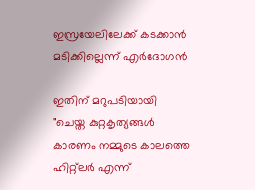ഇസ്രയേലിലേക്ക് കടക്കാൻ മടിക്കില്ലെന്ന് എർദോഗൻ

ഇതിന് മറുപടിയായി "ചെയ്ത കുറ്റകൃത്യങ്ങൾ കാരണം നമ്മുടെ കാലത്തെ ഹിറ്റ്‌ലർ എന്ന്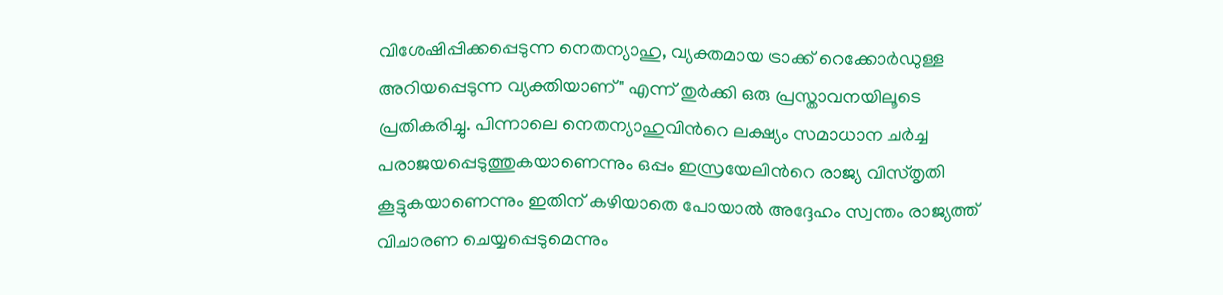വിശേഷിപ്പിക്കപ്പെടുന്ന നെതന്യാഹു, വ്യക്തമായ ട്രാക്ക് റെക്കോർഡുള്ള അറിയപ്പെടുന്ന വ്യക്തിയാണ്" എന്ന് തുർക്കി ഒരു പ്രസ്താവനയിലൂടെ പ്രതികരിച്ചു. പിന്നാലെ നെതന്യാഹുവിന്‍റെ ലക്ഷ്യം സമാധാന ചർച്ച പരാജയപ്പെടുത്തുകയാണെന്നും ഒപ്പം ഇസ്രയേലിന്‍റെ രാജ്യ വിസ്തൃതി കൂട്ടുകയാണെന്നും ഇതിന് കഴിയാതെ പോയാൽ അദ്ദേഹം സ്വന്തം രാജ്യത്ത് വിചാരണ ചെയ്യപ്പെടുമെന്നും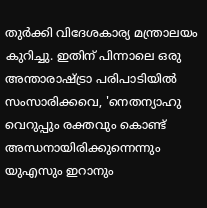തുർക്കി വിദേശകാര്യ മന്ത്രാലയം കുറിച്ചു. ഇതിന് പിന്നാലെ ഒരു അന്താരാഷ്ട്രാ പരിപാടിയിൽ സംസാരിക്കവെ, 'നെതന്യാഹു വെറുപ്പും രക്തവും കൊണ്ട് അന്ധനായിരിക്കുന്നെന്നും യുഎസും ഇറാനും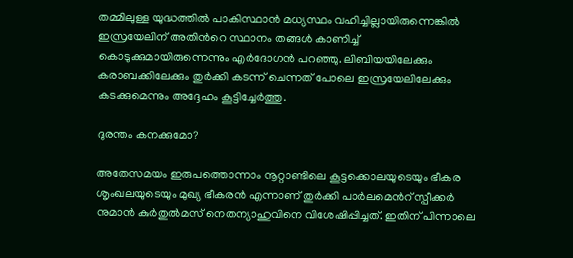തമ്മിലുള്ള യുദ്ധത്തിൽ പാകിസ്ഥാൻ മധ്യസ്ഥം വഹിച്ചില്ലായിരുന്നെങ്കിൽ ഇസ്രയേലിന് അതിന്‍റെ സ്ഥാനം തങ്ങൾ കാണിച്ച് കൊടുക്കുമായിരുന്നെന്നും എർദോഗൻ പറഞ്ഞു. ലിബിയയിലേക്കും കരാബക്കിലേക്കും തുർക്കി കടന്ന് ചെന്നത് പോലെ ഇസ്രയേലിലേക്കും കടക്കുമെന്നും അദ്ദേഹം കൂട്ടിച്ചേർത്തു.

ദുരന്തം കനക്കുമോ?

അതേസമയം ഇരുപത്തൊന്നാം നൂറ്റാണ്ടിലെ കൂട്ടക്കൊലയുടെയും ഭീകര ശൃംഖലയുടെയും മുഖ്യ ഭീകരൻ എന്നാണ് തുർക്കി പാർലമെന്‍റ് സ്പീക്കർ നുമാൻ കുർതുൽമസ് നെതന്യാഹുവിനെ വിശേഷിപ്പിച്ചത്. ഇതിന് പിന്നാലെ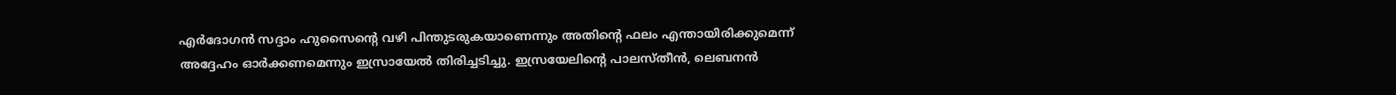എർദോഗൻ സദ്ദാം ഹുസൈന്‍റെ വഴി പിന്തുടരുകയാണെന്നും അതിന്‍റെ ഫലം എന്തായിരിക്കുമെന്ന് അദ്ദേഹം ഓർക്കണമെന്നും ഇസ്രായേൽ തിരിച്ചടിച്ചു. ഇസ്രയേലിന്‍റെ പാലസ്തീൻ, ലെബനൻ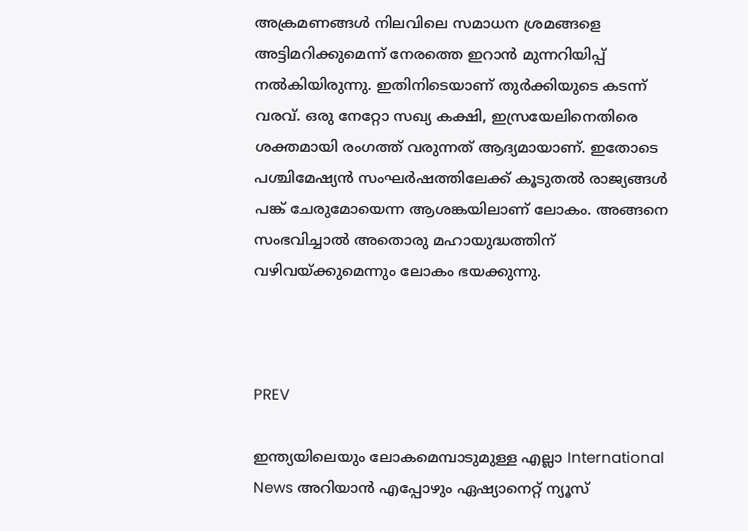അക്രമണങ്ങൾ നിലവിലെ സമാധന ശ്രമങ്ങളെ അട്ടിമറിക്കുമെന്ന് നേരത്തെ ഇറാൻ മുന്നറിയിപ്പ് നൽകിയിരുന്നു. ഇതിനിടെയാണ് തുർക്കിയുടെ കടന്ന് വരവ്. ഒരു നേറ്റോ സഖ്യ കക്ഷി, ഇസ്രയേലിനെതിരെ ശക്തമായി രംഗത്ത് വരുന്നത് ആദ്യമായാണ്. ഇതോടെ പശ്ചിമേഷ്യൻ സംഘർഷത്തിലേക്ക് കൂടുതൽ രാജ്യങ്ങൾ പങ്ക് ചേരുമോയെന്ന ആശങ്കയിലാണ് ലോകം. അങ്ങനെ സംഭവിച്ചാൽ അതൊരു മഹായുദ്ധത്തിന് വഴിവയ്ക്കുമെന്നും ലോകം ഭയക്കുന്നു.



PREV

ഇന്ത്യയിലെയും ലോകമെമ്പാടുമുള്ള എല്ലാ International News അറിയാൻ എപ്പോഴും ഏഷ്യാനെറ്റ് ന്യൂസ്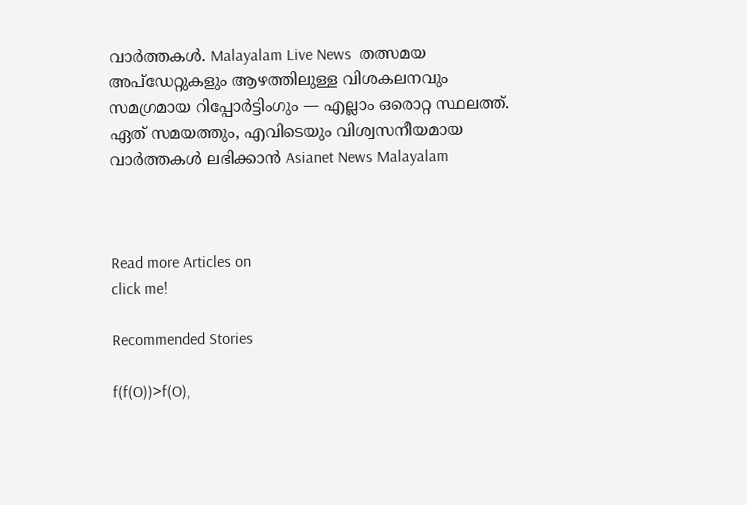വാർത്തകൾ. Malayalam Live News  തത്സമയ അപ്‌ഡേറ്റുകളും ആഴത്തിലുള്ള വിശകലനവും സമഗ്രമായ റിപ്പോർട്ടിംഗും — എല്ലാം ഒരൊറ്റ സ്ഥലത്ത്. ഏത് സമയത്തും, എവിടെയും വിശ്വസനീയമായ വാർത്തകൾ ലഭിക്കാൻ Asianet News Malayalam



Read more Articles on
click me!

Recommended Stories

f(f(O))>f(O),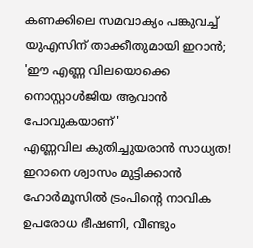കണക്കിലെ സമവാക്യം പങ്കുവച്ച് യുഎസിന് താക്കീതുമായി ഇറാൻ; 'ഈ എണ്ണ വിലയൊക്കെ നൊസ്റ്റാൾജിയ ആവാൻ പോവുകയാണ്'
എണ്ണവില കുതിച്ചുയരാൻ സാധ്യത! ഇറാനെ ശ്വാസം മുട്ടിക്കാൻ ഹോര്‍മൂസിൽ ട്രംപിന്റെ നാവിക ഉപരോധ ഭീഷണി, വീണ്ടും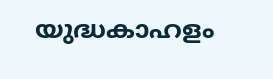യുദ്ധകാഹളം